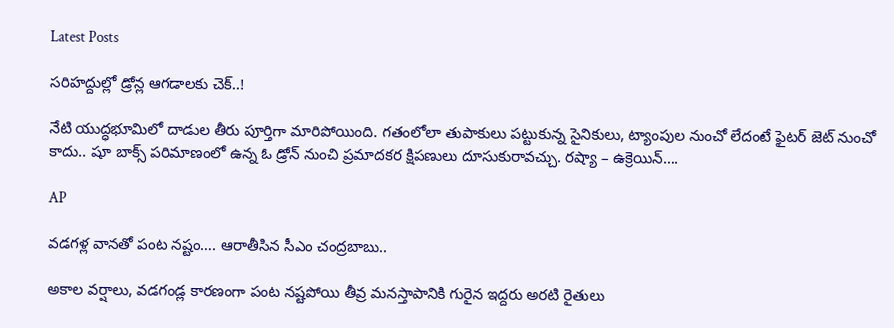Latest Posts

సరిహద్దుల్లో డ్రోన్ల ఆగడాలకు చెక్..!

నేటి యుద్ధభూమిలో దాడుల తీరు పూర్తిగా మారిపోయింది. గతంలోలా తుపాకులు పట్టుకున్న సైనికులు, ట్యాంపుల నుంచో లేదంటే ఫైటర్ జెట్ నుంచో కాదు.. షూ బాక్స్ పరిమాణంలో ఉన్న ఓ డ్రోన్ నుంచి ప్రమాదకర క్షిపణులు దూసుకురావచ్చు. రష్యా – ఉక్రెయిన్….

AP

వడగళ్ల వానతో పంట నష్టం…. ఆరాతీసిన సీఎం చంద్రబాబు..

అకాల వర్షాలు, వడగండ్ల కారణంగా పంట నష్టపోయి తీవ్ర మనస్తాపానికి గురైన ఇద్దరు అరటి రైతులు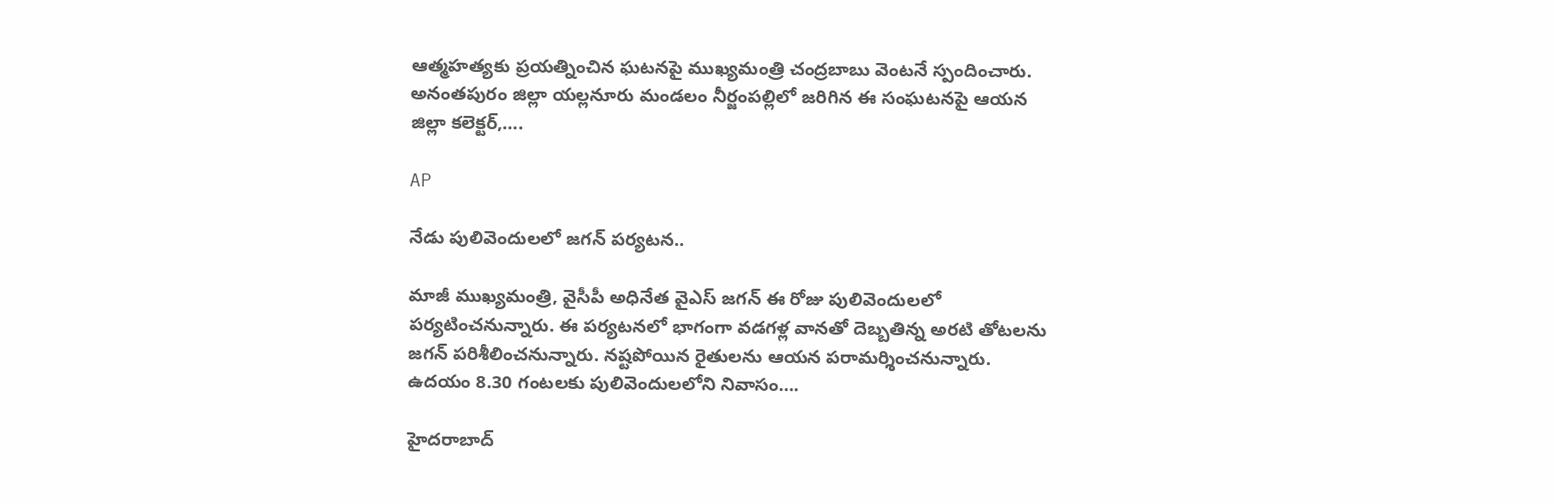ఆత్మహత్యకు ప్రయత్నించిన ఘటనపై ముఖ్యమంత్రి చంద్రబాబు వెంటనే స్పందించారు. అనంతపురం జిల్లా యల్లనూరు మండలం నీర్జంపల్లిలో జరిగిన ఈ సంఘటనపై ఆయన జిల్లా కలెక్టర్,….

AP

నేడు పులివెందులలో జగన్ పర్యటన..

మాజీ ముఖ్యమంత్రి, వైసీపీ అధినేత వైఎస్ జగన్ ఈ రోజు పులివెందులలో పర్యటించనున్నారు. ఈ పర్యటనలో భాగంగా వడగళ్ల వానతో దెబ్బతిన్న అరటి తోటలను జగన్ పరిశీలించనున్నారు. నష్టపోయిన రైతులను ఆయన పరామర్శించనున్నారు.   ఉదయం 8.30 గంటలకు పులివెందులలోని నివాసం….

హైదరాబాద్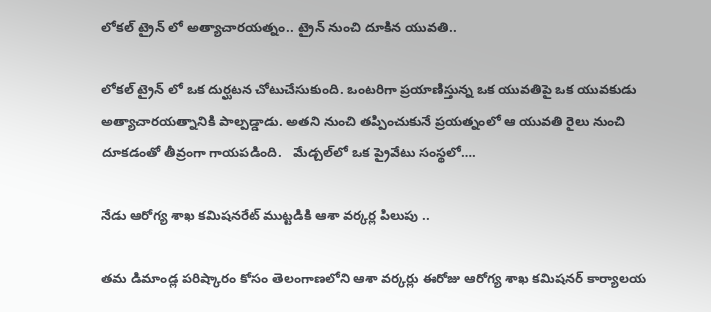లోకల్ ట్రైన్ లో అత్యాచారయత్నం.. ట్రైన్ నుంచి దూకిన యువతి..

లోకల్ ట్రైన్ లో ఒక దుర్ఘటన చోటుచేసుకుంది. ఒంటరిగా ప్రయాణిస్తున్న ఒక యువతిపై ఒక యువకుడు అత్యాచారయత్నానికి పాల్పడ్డాడు. అతని నుంచి తప్పించుకునే ప్రయత్నంలో ఆ యువతి రైలు నుంచి దూకడంతో తీవ్రంగా గాయపడింది.   మేడ్చల్‌లో ఒక ప్రైవేటు సంస్థలో….

నేడు ఆరోగ్య శాఖ కమిషనరేట్ ముట్టడికి ఆశా వర్కర్ల పిలుపు ..

తమ డిమాండ్ల పరిష్కారం కోసం తెలంగాణలోని ఆశా వర్కర్లు ఈరోజు ఆరోగ్య శాఖ కమిషనర్ కార్యాలయ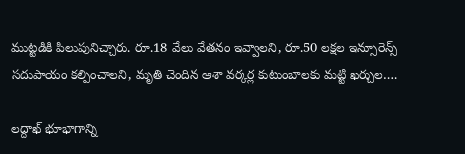ముట్టడికి పిలుపునిచ్చారు. రూ.18 వేలు వేతనం ఇవ్వాలని, రూ.50 లక్షల ఇన్సూరెన్స్ సదుపాయం కల్పించాలని, మృతి చెందిన ఆశా వర్కర్ల కుటుంబాలకు మట్టి ఖర్చుల….

లద్దాఖ్‌ భూభాగాన్ని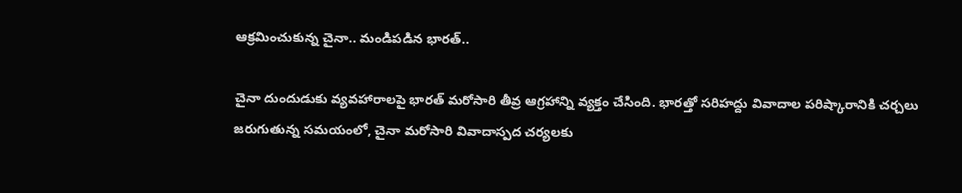ఆక్రమించుకున్న చైనా.. మండిపడిన భారత్‌..

చైనా దుందుడుకు వ్యవహారాలపై భారత్ మరోసారి తీవ్ర ఆగ్రహాన్ని వ్యక్తం చేసింది. భారత్తో సరిహద్దు వివాదాల పరిష్కారానికి చర్చలు జరుగుతున్న సమయంలో, చైనా మరోసారి వివాదాస్పద చర్యలకు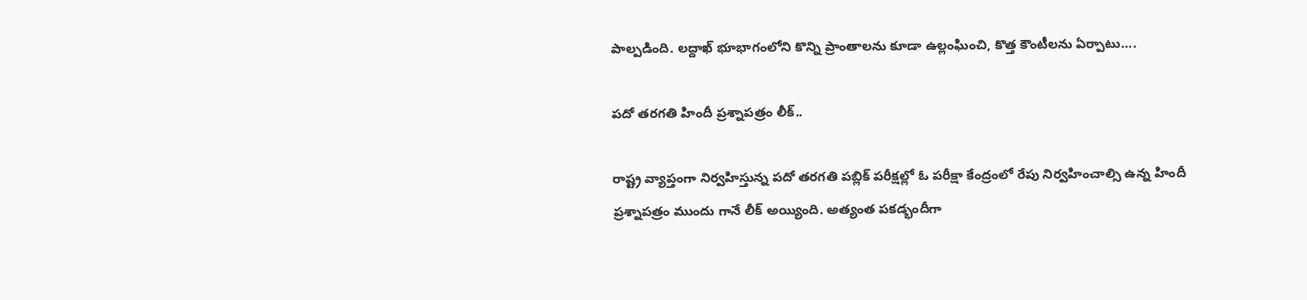పాల్పడింది. లద్దాఖ్ భూభాగంలోని కొన్ని ప్రాంతాలను కూడా ఉల్లంఘించి, కొత్త కౌంటీలను ఏర్పాటు….

పదో తరగతి హిందీ ప్రశ్నాపత్రం లీక్..

రాష్ట్ర వ్యాప్తంగా నిర్వహిస్తున్న పదో తరగతి పబ్లిక్ పరీక్షల్లో ఓ పరీక్షా కేంద్రంలో రేపు నిర్వహించాల్సి ఉన్న హిందీ ప్రశ్నాపత్రం ముందు గానే లీక్ అయ్యింది. అత్యంత పకడ్భందీగా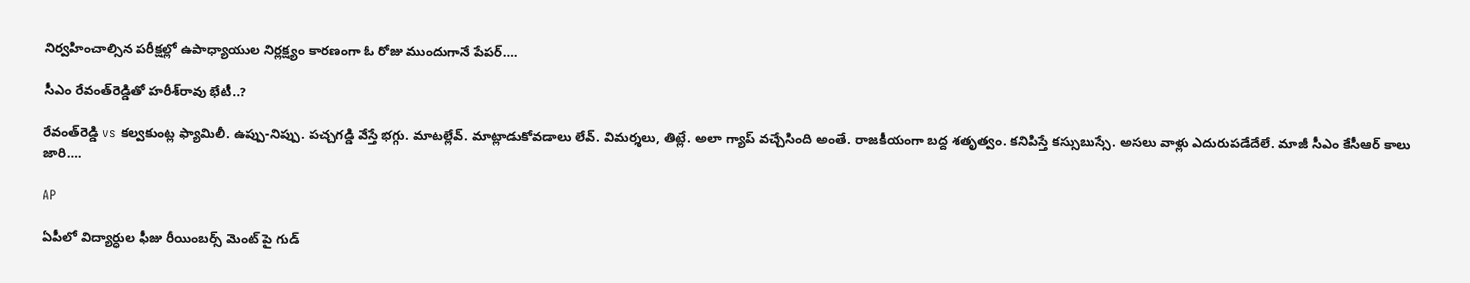నిర్వహించాల్సిన పరీక్షల్లో ఉపాధ్యాయుల నిర్లక్ష్యం కారణంగా ఓ రోజు ముందుగానే పేపర్….

సీఎం రేవంత్‌రెడ్డితో హరీశ్‌రావు భేటీ..?

రేవంత్‌రెడ్డి vs కల్వకుంట్ల ఫ్యామిలీ. ఉప్పు-నిప్పు. పచ్చగడ్డి వేస్తే భగ్గు. మాటల్లేవ్. మాట్లాడుకోవడాలు లేవ్. విమర్శలు, తిట్లే. అలా గ్యాప్ వచ్చేసింది అంతే. రాజకీయంగా బద్ద శతృత్వం. కనిపిస్తే కస్సుబుస్సే. అసలు వాళ్లు ఎదురుపడేదేలే. మాజీ సీఎం కేసీఆర్‌ కాలు జారి….

AP

ఏపీలో విద్యార్ధుల ఫీజు రీయింబర్స్ మెంట్ పై గుడ్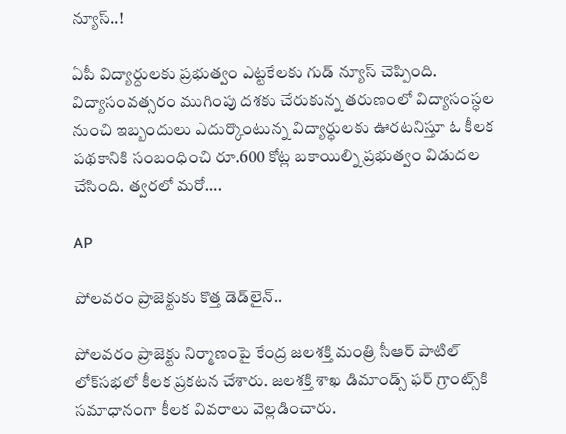న్యూస్..!

ఏపీ విద్యార్దులకు ప్రభుత్వం ఎట్టకేలకు గుడ్ న్యూస్ చెప్పింది. విద్యాసంవత్సరం ముగింపు దశకు చేరుకున్న తరుణంలో విద్యాసంస్ధల నుంచి ఇబ్బందులు ఎదుర్కొంటున్న విద్యార్ధులకు ఊరటనిస్తూ ఓ కీలక పథకానికి సంబంధించి రూ.600 కోట్ల బకాయిల్ని ప్రభుత్వం విడుదల చేసింది. త్వరలో మరో….

AP

పోలవరం ప్రాజెక్టుకు కొత్త డెడ్‌లైన్..

పోలవరం ప్రాజెక్టు నిర్మాణంపై కేంద్ర జలశక్తి మంత్రి సీఆర్ పాటిల్ లోక్‌సభలో కీలక ప్రకటన చేశారు. జలశక్తి శాఖ డిమాండ్స్ ఫర్ గ్రాంట్స్‌కి సమాధానంగా కీలక వివరాలు వెల్లడించారు.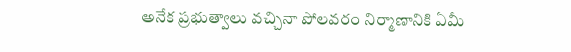అనేక ప్రభుత్వాలు వచ్చినా పోలవరం నిర్మాణానికి ఏమీ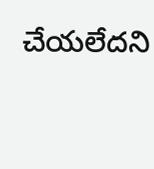చేయలేదని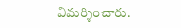విమర్శించారు.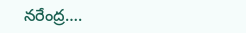నరేంద్ర….